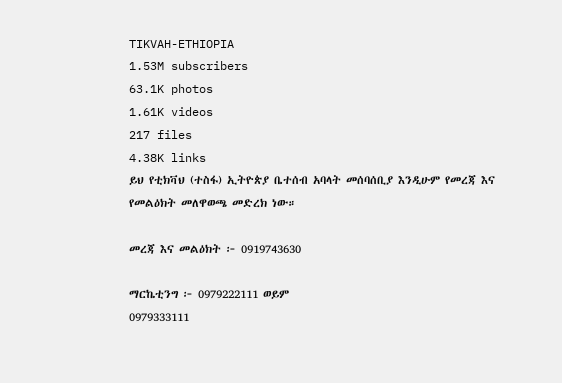TIKVAH-ETHIOPIA
1.53M subscribers
63.1K photos
1.61K videos
217 files
4.38K links
ይህ የቲክቫህ (ተስፋ) ኢትዮጵያ ቤተሰብ አባላት መሰባሰቢያ እንዲሁም የመረጃ እና የመልዕክት መለዋወጫ መድረክ ነው።

መረጃ እና መልዕክት ፦ 0919743630

ማርኬቲንግ ፦ 0979222111 ወይም
0979333111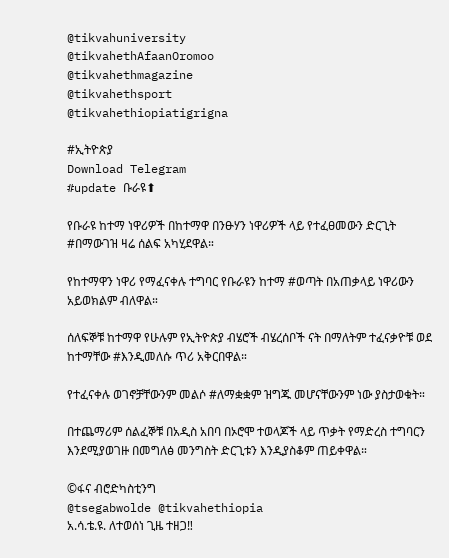@tikvahuniversity
@tikvahethAfaanOromoo
@tikvahethmagazine
@tikvahethsport
@tikvahethiopiatigrigna

#ኢትዮጵያ
Download Telegram
#update ቡራዩ⬆

የቡራዩ ከተማ ነዋሪዎች በከተማዋ በንፁሃን ነዋሪዎች ላይ የተፈፀመውን ድርጊት #በማውገዝ ዛሬ ሰልፍ አካሂደዋል።

የከተማዋን ነዋሪ የማፈናቀሉ ተግባር የቡራዩን ከተማ #ወጣት በአጠቃላይ ነዋሪውን አይወክልም ብለዋል።

ሰለፍኞቹ ከተማዋ የሁሉም የኢትዮጵያ ብሄሮች ብሄረሰቦች ናት በማለትም ተፈናቃዮቹ ወደ ከተማቸው #እንዲመለሱ ጥሪ አቅርበዋል።

የተፈናቀሉ ወገኖቻቸውንም መልሶ #ለማቋቋም ዝግጁ መሆናቸውንም ነው ያስታወቁት።

በተጨማሪም ሰልፈኞቹ በአዲስ አበባ በኦሮሞ ተወላጆች ላይ ጥቃት የማድረስ ተግባርን እንደሚያወገዙ በመግለፅ መንግስት ድርጊቱን እንዲያስቆም ጠይቀዋል።

©ፋና ብሮድካስቲንግ
@tsegabwolde @tikvahethiopia
አ.ሳ.ቴ.ዩ. ለተወሰነ ጊዜ ተዘጋ‼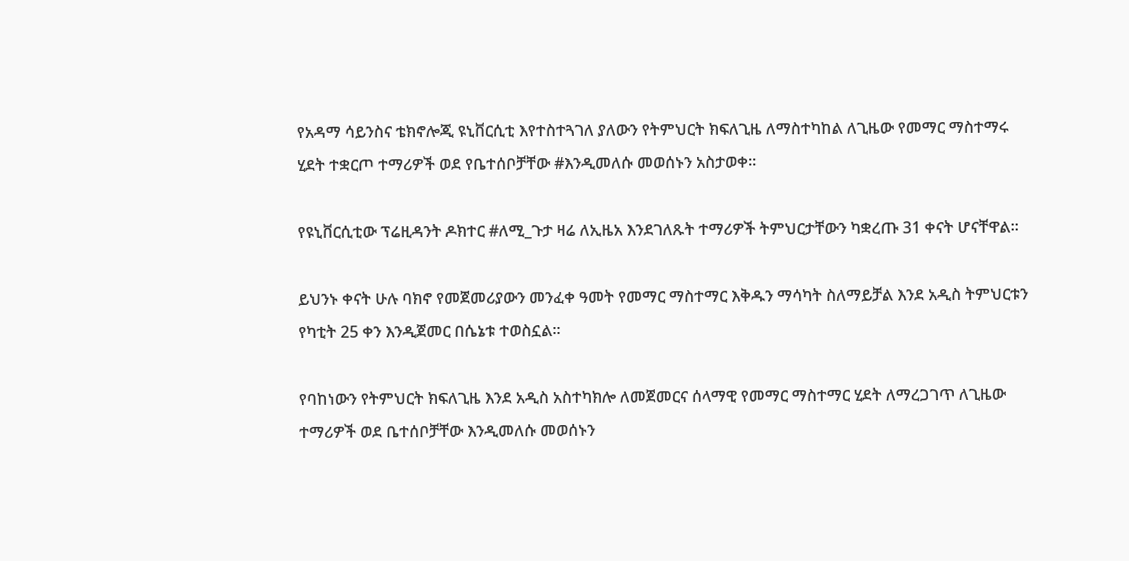የአዳማ ሳይንስና ቴክኖሎጂ ዩኒቨርሲቲ እየተስተጓገለ ያለውን የትምህርት ክፍለጊዜ ለማስተካከል ለጊዜው የመማር ማስተማሩ ሂደት ተቋርጦ ተማሪዎች ወደ የቤተሰቦቻቸው #እንዲመለሱ መወሰኑን አስታወቀ።

የዩኒቨርሲቲው ፕሬዚዳንት ዶክተር #ለሚ_ጉታ ዛሬ ለኢዜአ እንደገለጹት ተማሪዎች ትምህርታቸውን ካቋረጡ 31 ቀናት ሆናቸዋል።

ይህንኑ ቀናት ሁሉ ባክኖ የመጀመሪያውን መንፈቀ ዓመት የመማር ማስተማር እቅዱን ማሳካት ስለማይቻል እንደ አዲስ ትምህርቱን የካቲት 25 ቀን እንዲጀመር በሴኔቱ ተወስኗል።

የባከነውን የትምህርት ክፍለጊዜ እንደ አዲስ አስተካክሎ ለመጀመርና ሰላማዊ የመማር ማስተማር ሂደት ለማረጋገጥ ለጊዜው ተማሪዎች ወደ ቤተሰቦቻቸው እንዲመለሱ መወሰኑን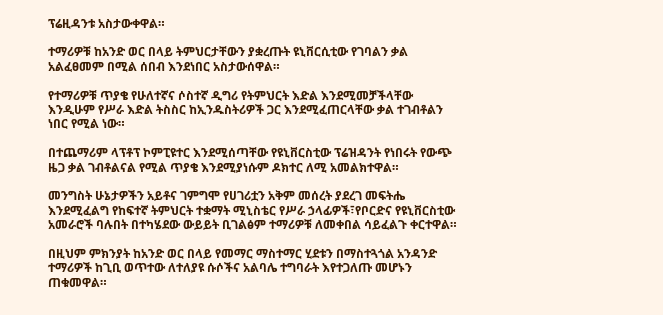ፕሬዚዳንቱ አስታውቀዋል።

ተማሪዎቹ ከአንድ ወር በላይ ትምህርታቸውን ያቋረጡት ዩኒቨርሲቲው የገባልን ቃል አልፈፀመም በሚል ሰበብ እንደነበር አስታውሰዋል።

የተማሪዎቹ ጥያቄ የሁለተኛና ሶስተኛ ዲግሪ የትምህርት እድል እንደሚመቻችላቸው እንዲሁም የሥራ እድል ትስስር ከኢንዱስትሪዎች ጋር እንደሚፈጠርላቸው ቃል ተገብቶልን ነበር የሚል ነው።

በተጨማሪም ላፕቶፕ ኮምፒዩተር እንደሚሰጣቸው የዩኒቨርስቲው ፕሬዝዳንት የነበሩት የውጭ ዜጋ ቃል ገብቶልናል የሚል ጥያቄ እንደሚያነሱም ዶክተር ለሚ አመልክተዋል።

መንግስት ሁኔታዎችን አይቶና ገምግሞ የሀገሪቷን አቅም መሰረት ያደረገ መፍትሔ እንደሚፈልግ የከፍተኛ ትምህርት ተቋማት ሚኒስቴር የሥራ ኃላፊዎች፣የቦርድና የዩኒቨርስቲው አመራሮች ባሉበት በተካሄደው ውይይት ቢገልፅም ተማሪዎቹ ለመቀበል ሳይፈልጉ ቀርተዋል።

በዚህም ምክንያት ከአንድ ወር በላይ የመማር ማስተማር ሂደቱን በማስተጓጎል አንዳንድ ተማሪዎች ከጊቢ ወጥተው ለተለያዩ ሱሶችና አልባሌ ተግባራት እየተጋለጡ መሆኑን ጠቁመዋል።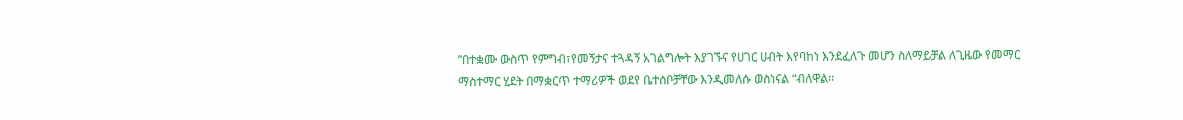”በተቋሙ ውስጥ የምግብ፣የመኝታና ተጓዳኝ አገልግሎት እያገኙና የሀገር ሀብት እየባከነ እንደፈለጉ መሆን ስለማይቻል ለጊዜው የመማር ማስተማር ሂደት በማቋርጥ ተማሪዎች ወደየ ቤተሰቦቻቸው እንዲመለሱ ወስነናል “ብለዋል።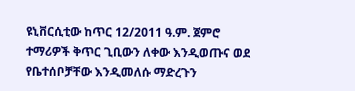ዩኒቨርሲቲው ከጥር 12/2011 ዓ.ም. ጀምሮ ተማሪዎች ቅጥር ጊቢውን ለቀው እንዲወጡና ወደ የቤተሰቦቻቸው እንዲመለሱ ማድረጉን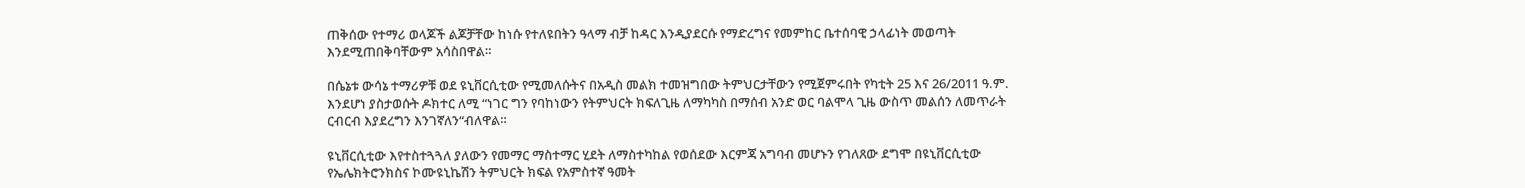ጠቅሰው የተማሪ ወላጆች ልጆቻቸው ከነሱ የተለዩበትን ዓላማ ብቻ ከዳር እንዲያደርሱ የማድረግና የመምከር ቤተሰባዊ ኃላፊነት መወጣት እንደሚጠበቅባቸውም አሳስበዋል።

በሴኔቱ ውሳኔ ተማሪዎቹ ወደ ዩኒቨርሲቲው የሚመለሱትና በአዲስ መልክ ተመዝግበው ትምህርታቸውን የሚጀምሩበት የካቲት 25 እና 26/2011 ዓ.ም. እንደሆነ ያስታወሱት ዶክተር ለሚ “ነገር ግን የባከነውን የትምህርት ክፍለጊዜ ለማካካስ በማሰብ አንድ ወር ባልሞላ ጊዜ ውስጥ መልሰን ለመጥራት ርብርብ እያደረግን እንገኛለን“ብለዋል።

ዩኒቨርሲቲው እየተስተጓጓለ ያለውን የመማር ማስተማር ሂደት ለማስተካከል የወሰደው እርምጃ አግባብ መሆኑን የገለጸው ደግሞ በዩኒቨርሲቲው የኤሌክትሮንክስና ኮሙዩኒኬሽን ትምህርት ክፍል የአምስተኛ ዓመት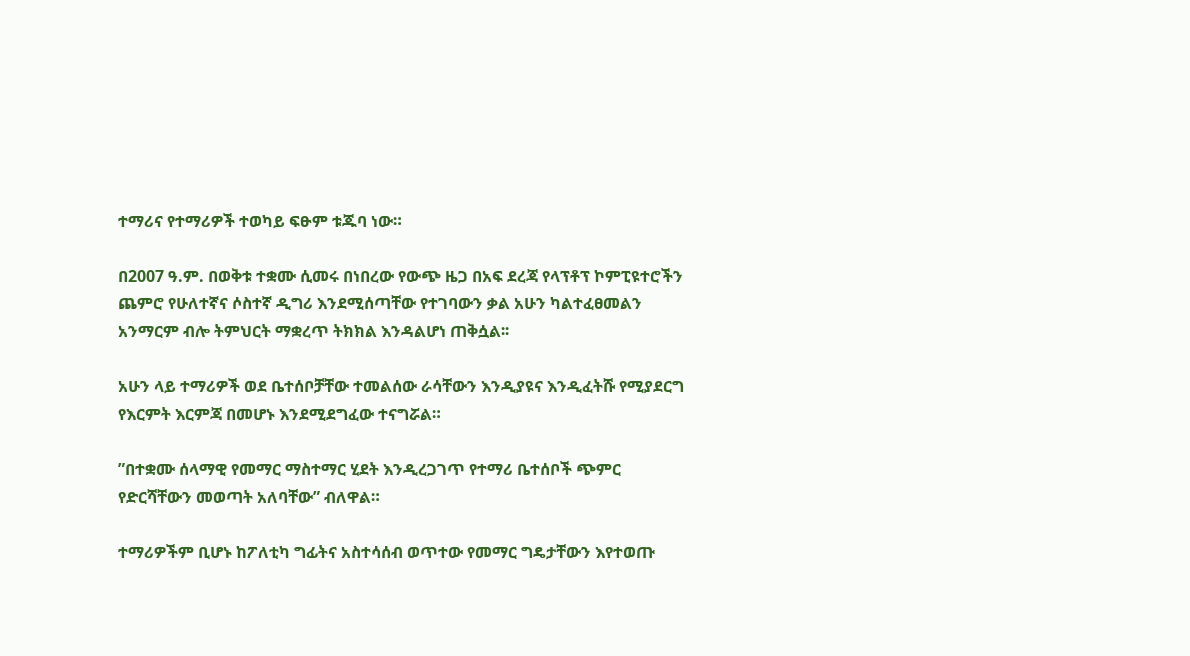ተማሪና የተማሪዎች ተወካይ ፍፁም ቱጁባ ነው።

በ2007 ዓ.ም. በወቅቱ ተቋሙ ሲመሩ በነበረው የውጭ ዜጋ በአፍ ደረጃ የላፕቶፕ ኮምፒዩተሮችን ጨምሮ የሁለተኛና ሶስተኛ ዲግሪ እንደሚሰጣቸው የተገባውን ቃል አሁን ካልተፈፀመልን አንማርም ብሎ ትምህርት ማቋረጥ ትክክል እንዳልሆነ ጠቅሷል፡፡

አሁን ላይ ተማሪዎች ወደ ቤተሰቦቻቸው ተመልሰው ራሳቸውን እንዲያዩና እንዲፈትሹ የሚያደርግ የእርምት እርምጃ በመሆኑ እንደሚደግፈው ተናግሯል።

”በተቋሙ ሰላማዊ የመማር ማስተማር ሂደት እንዲረጋገጥ የተማሪ ቤተሰቦች ጭምር የድርሻቸውን መወጣት አለባቸው” ብለዋል።

ተማሪዎችም ቢሆኑ ከፖለቲካ ግፊትና አስተሳሰብ ወጥተው የመማር ግዴታቸውን እየተወጡ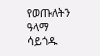የወጡለትን ዓላማ ሳይጎዱ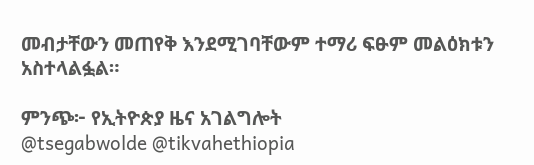መብታቸውን መጠየቅ እንደሚገባቸውም ተማሪ ፍፁም መልዕክቱን አስተላልፏል።

ምንጭ፦ የኢትዮጵያ ዜና አገልግሎት
@tsegabwolde @tikvahethiopia